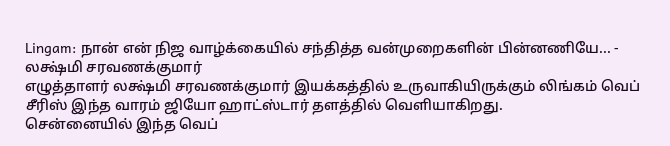Lingam: நான் என் நிஜ வாழ்க்கையில் சந்தித்த வன்முறைகளின் பின்னணியே... - லக்ஷ்மி சரவணக்குமார்
எழுத்தாளர் லக்ஷ்மி சரவணக்குமார் இயக்கத்தில் உருவாகியிருக்கும் லிங்கம் வெப் சீரிஸ் இந்த வாரம் ஜியோ ஹாட்ஸ்டார் தளத்தில் வெளியாகிறது.
சென்னையில் இந்த வெப்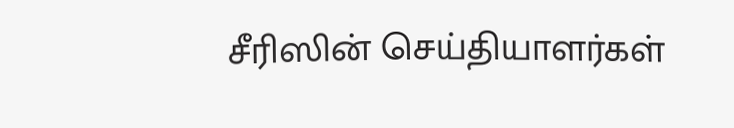சீரிஸின் செய்தியாளர்கள்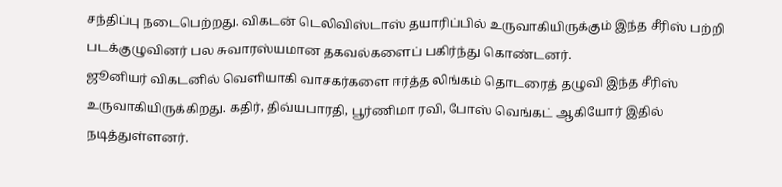சந்திப்பு நடைபெற்றது. விகடன் டெலிவிஸ்டாஸ் தயாரிப்பில் உருவாகியிருக்கும் இந்த சீரிஸ் பற்றி படக்குழுவினர் பல சுவாரஸ்யமான தகவல்களைப் பகிர்ந்து கொண்டனர்.
ஜூனியர் விகடனில் வெளியாகி வாசகர்களை ஈர்த்த லிங்கம் தொடரைத் தழுவி இந்த சீரிஸ் உருவாகியிருக்கிறது. கதிர், திவ்யபாரதி, பூர்ணிமா ரவி, போஸ் வெங்கட் ஆகியோர் இதில் நடித்துள்ளனர்.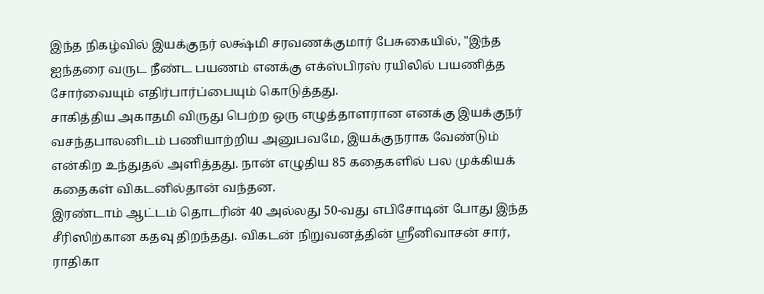இந்த நிகழ்வில் இயக்குநர் லக்ஷ்மி சரவணக்குமார் பேசுகையில், "இந்த ஐந்தரை வருட நீண்ட பயணம் எனக்கு எக்ஸ்பிரஸ் ரயிலில் பயணித்த சோர்வையும் எதிர்பார்ப்பையும் கொடுத்தது.
சாகித்திய அகாதமி விருது பெற்ற ஒரு எழுத்தாளரான எனக்கு இயக்குநர் வசந்தபாலனிடம் பணியாற்றிய அனுபவமே, இயக்குநராக வேண்டும் என்கிற உந்துதல் அளித்தது. நான் எழுதிய 85 கதைகளில் பல முக்கியக் கதைகள் விகடனில்தான் வந்தன.
இரண்டாம் ஆட்டம் தொடரின் 40 அல்லது 50-வது எபிசோடின் போது இந்த சீரிஸிற்கான கதவு திறந்தது. விகடன் நிறுவனத்தின் ஸ்ரீனிவாசன் சார், ராதிகா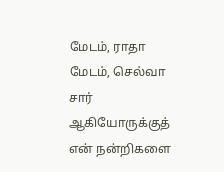மேடம், ராதா மேடம், செல்வா சார் ஆகியோருக்குத் என் நன்றிகளை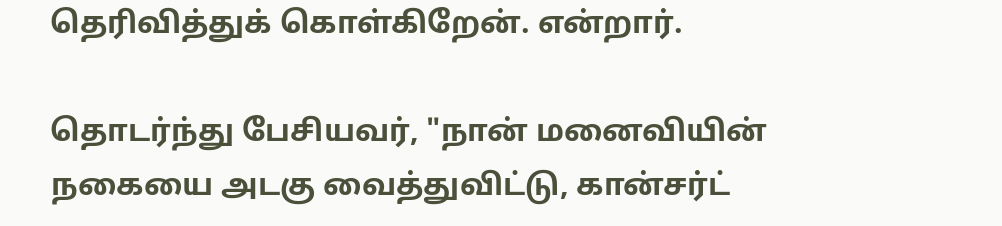தெரிவித்துக் கொள்கிறேன். என்றார்.

தொடர்ந்து பேசியவர், "நான் மனைவியின் நகையை அடகு வைத்துவிட்டு, கான்சர்ட்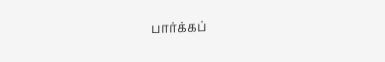பார்க்கப்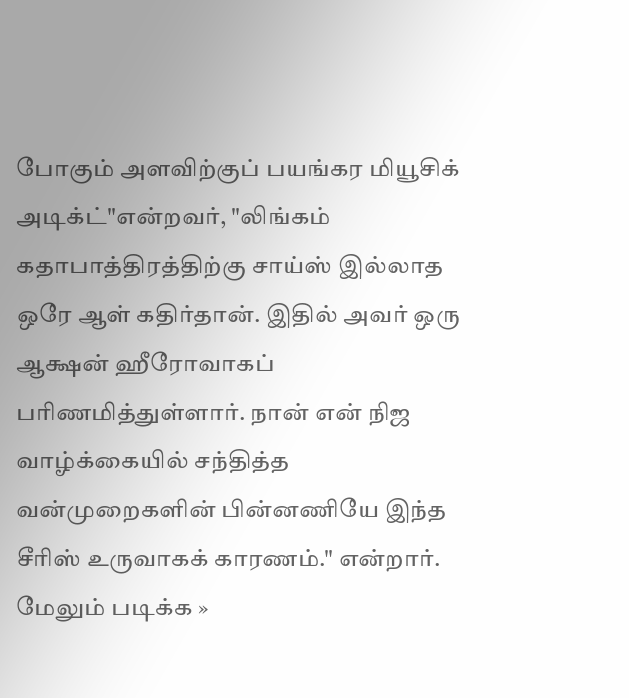போகும் அளவிற்குப் பயங்கர மியூசிக் அடிக்ட்"என்றவர், "லிங்கம் கதாபாத்திரத்திற்கு சாய்ஸ் இல்லாத ஒரே ஆள் கதிர்தான். இதில் அவர் ஒரு ஆக்ஷன் ஹீரோவாகப் பரிணமித்துள்ளார். நான் என் நிஜ வாழ்க்கையில் சந்தித்த வன்முறைகளின் பின்னணியே இந்த சீரிஸ் உருவாகக் காரணம்." என்றார்.
மேலும் படிக்க »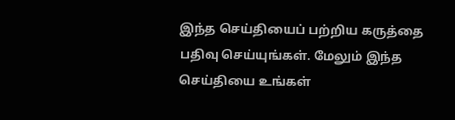இந்த செய்தியைப் பற்றிய கருத்தை பதிவு செய்யுங்கள். மேலும் இந்த செய்தியை உங்கள்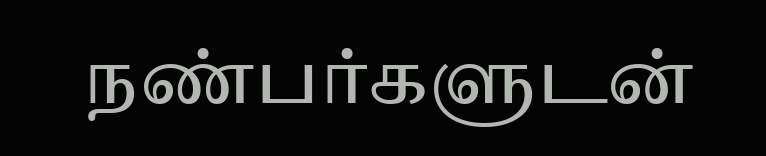நண்பர்களுடன்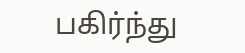பகிர்ந்து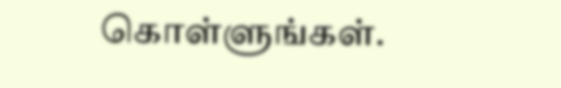கொள்ளுங்கள்.